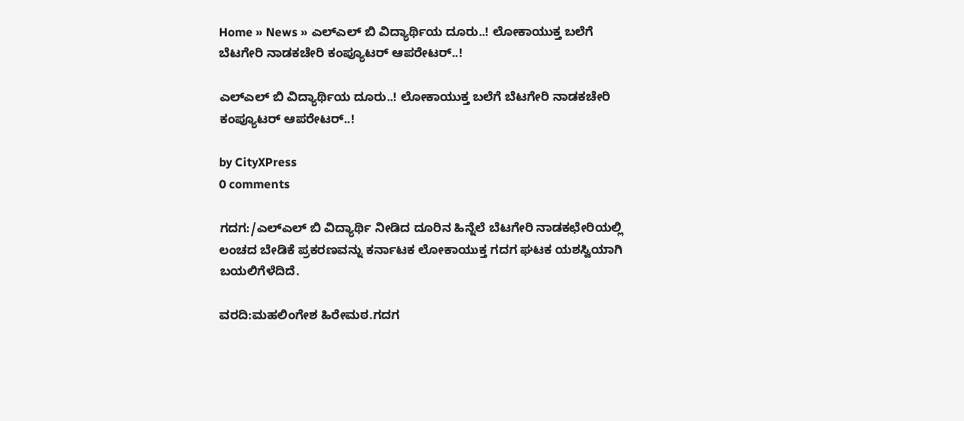Home » News » ಎಲ್‌ಎಲ್ ಬಿ ವಿದ್ಯಾರ್ಥಿಯ ದೂರು..! ಲೋಕಾಯುಕ್ತ ಬಲೆಗೆ ಬೆಟಗೇರಿ ನಾಡಕಚೇರಿ ಕಂಪ್ಯೂಟರ್ ಆಪರೇಟರ್..!

ಎಲ್‌ಎಲ್ ಬಿ ವಿದ್ಯಾರ್ಥಿಯ ದೂರು..! ಲೋಕಾಯುಕ್ತ ಬಲೆಗೆ ಬೆಟಗೇರಿ ನಾಡಕಚೇರಿ ಕಂಪ್ಯೂಟರ್ ಆಪರೇಟರ್..!

by CityXPress
0 comments

ಗದಗ:/ಎಲ್‌ಎಲ್ ಬಿ ವಿದ್ಯಾರ್ಥಿ ನೀಡಿದ ದೂರಿನ ಹಿನ್ನೆಲೆ ಬೆಟಗೇರಿ ನಾಡಕಛೇರಿಯಲ್ಲಿ ಲಂಚದ ಬೇಡಿಕೆ ಪ್ರಕರಣವನ್ನು ಕರ್ನಾಟಕ ಲೋಕಾಯುಕ್ತ ಗದಗ ಘಟಕ ಯಶಸ್ವಿಯಾಗಿ ಬಯಲಿಗೆಳೆದಿದೆ.

ವರದಿ:ಮಹಲಿಂಗೇಶ ಹಿರೇಮಠ.ಗದಗ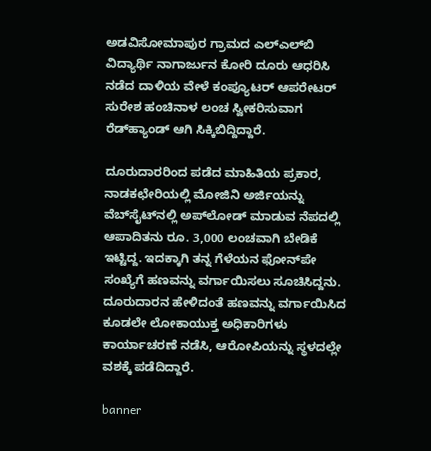ಅಡವಿಸೋಮಾಪುರ ಗ್ರಾಮದ ಎಲ್‌ಎಲ್‌ಬಿ ವಿದ್ಯಾರ್ಥಿ ನಾಗಾರ್ಜುನ ಕೋರಿ ದೂರು ಆಧರಿಸಿ ನಡೆದ ದಾಳಿಯ ವೇಳೆ ಕಂಪ್ಯೂಟರ್ ಆಪರೇಟರ್ ಸುರೇಶ ಹಂಚಿನಾಳ ಲಂಚ ಸ್ವೀಕರಿಸುವಾಗ ರೆಡ್‌ಹ್ಯಾಂಡ್ ಆಗಿ ಸಿಕ್ಕಿಬಿದ್ದಿದ್ದಾರೆ.

ದೂರುದಾರರಿಂದ ಪಡೆದ ಮಾಹಿತಿಯ ಪ್ರಕಾರ, ನಾಡಕಛೇರಿಯಲ್ಲಿ ಮೋಜಿನಿ ಅರ್ಜಿಯನ್ನು ವೆಬ್‌ಸೈಟ್‌ನಲ್ಲಿ ಅಪ್‌ಲೋಡ್ ಮಾಡುವ ನೆಪದಲ್ಲಿ ಆಪಾದಿತನು ರೂ. 3,000 ಲಂಚವಾಗಿ ಬೇಡಿಕೆ ಇಟ್ಟಿದ್ದ. ಇದಕ್ಕಾಗಿ ತನ್ನ ಗೆಳೆಯನ ಫೋನ್‌ಪೇ ಸಂಖ್ಯೆಗೆ ಹಣವನ್ನು ವರ್ಗಾಯಿಸಲು ಸೂಚಿಸಿದ್ದನು. ದೂರುದಾರನ ಹೇಳಿದಂತೆ ಹಣವನ್ನು ವರ್ಗಾಯಿಸಿದ ಕೂಡಲೇ ಲೋಕಾಯುಕ್ತ ಅಧಿಕಾರಿಗಳು ಕಾರ್ಯಾಚರಣೆ ನಡೆಸಿ, ಆರೋಪಿಯನ್ನು ಸ್ಥಳದಲ್ಲೇ ವಶಕ್ಕೆ ಪಡೆದಿದ್ದಾರೆ.

banner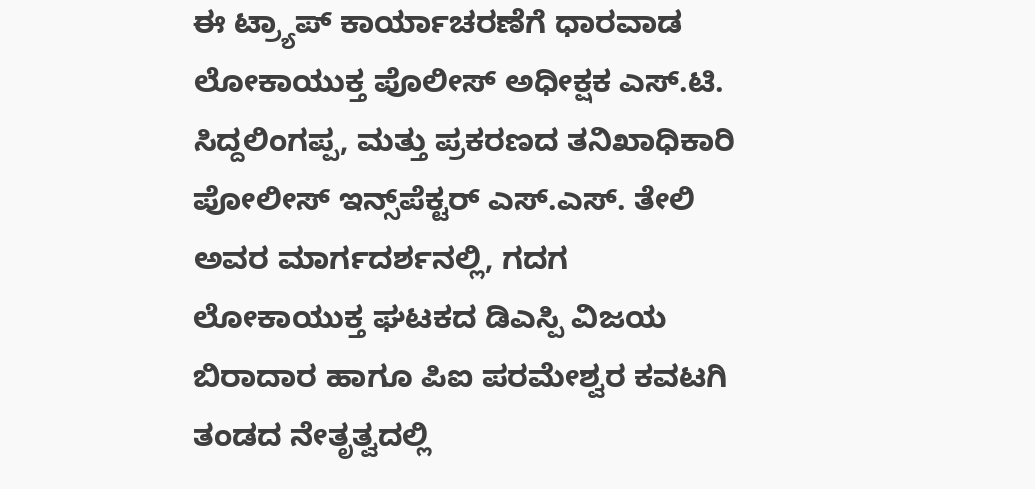ಈ ಟ್ರ್ಯಾಪ್‌ ಕಾರ್ಯಾಚರಣೆಗೆ ಧಾರವಾಡ ಲೋಕಾಯುಕ್ತ ಪೊಲೀಸ್ ಅಧೀಕ್ಷಕ ಎಸ್.ಟಿ. ಸಿದ್ದಲಿಂಗಪ್ಪ, ಮತ್ತು ಪ್ರಕರಣದ ತನಿಖಾಧಿಕಾರಿ ಪೋಲೀಸ್ ಇನ್ಸ್‌ಪೆಕ್ಟರ್ ಎಸ್.ಎಸ್. ತೇಲಿ ಅವರ ಮಾರ್ಗದರ್ಶನಲ್ಲಿ, ಗದಗ ಲೋಕಾಯುಕ್ತ ಘಟಕದ ಡಿಎಸ್ಪಿ ವಿಜಯ ಬಿರಾದಾರ ಹಾಗೂ ಪಿಐ ಪರಮೇಶ್ವರ ಕವಟಗಿ ತಂಡದ ನೇತೃತ್ವದಲ್ಲಿ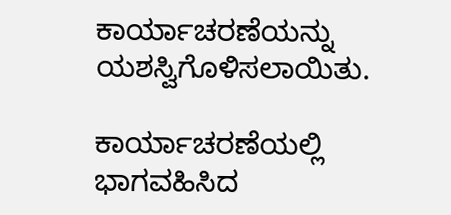ಕಾರ್ಯಾಚರಣೆಯನ್ನು ಯಶಸ್ವಿಗೊಳಿಸಲಾಯಿತು.

ಕಾರ್ಯಾಚರಣೆಯಲ್ಲಿ ಭಾಗವಹಿಸಿದ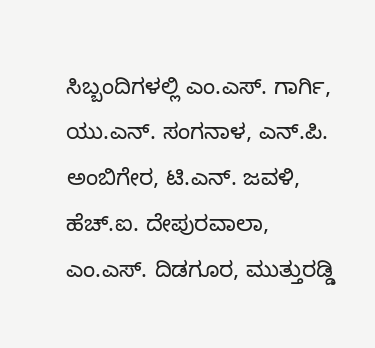ಸಿಬ್ಬಂದಿಗಳಲ್ಲಿ ಎಂ.ಎಸ್. ಗಾರ್ಗಿ, ಯು.ಎನ್. ಸಂಗನಾಳ, ಎನ್.ಪಿ. ಅಂಬಿಗೇರ, ಟಿ.ಎನ್. ಜವಳಿ, ಹೆಚ್.ಐ. ದೇಪುರವಾಲಾ, ಎಂ.ಎಸ್. ದಿಡಗೂರ, ಮುತ್ತುರಡ್ಡಿ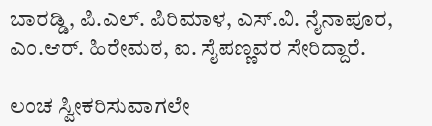ಬಾರಡ್ಡಿ, ಪಿ.ಎಲ್. ಪಿರಿಮಾಳ, ಎಸ್.ವಿ. ನೈನಾಪೂರ, ಎಂ.ಆರ್. ಹಿರೇಮಠ, ಐ. ಸೈಪಣ್ಣವರ ಸೇರಿದ್ದಾರೆ.

ಲಂಚ ಸ್ವೀಕರಿಸುವಾಗಲೇ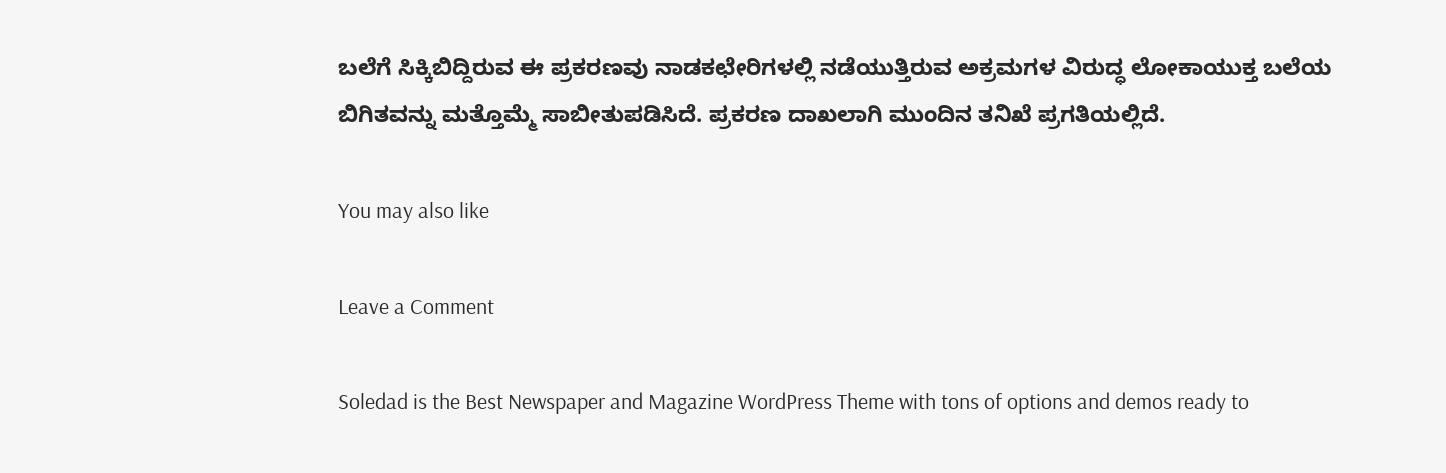ಬಲೆಗೆ ಸಿಕ್ಕಿಬಿದ್ದಿರುವ ಈ ಪ್ರಕರಣವು ನಾಡಕಛೇರಿಗಳಲ್ಲಿ ನಡೆಯುತ್ತಿರುವ ಅಕ್ರಮಗಳ ವಿರುದ್ಧ ಲೋಕಾಯುಕ್ತ ಬಲೆಯ ಬಿಗಿತವನ್ನು ಮತ್ತೊಮ್ಮೆ ಸಾಬೀತುಪಡಿಸಿದೆ. ಪ್ರಕರಣ ದಾಖಲಾಗಿ ಮುಂದಿನ ತನಿಖೆ ಪ್ರಗತಿಯಲ್ಲಿದೆ.

You may also like

Leave a Comment

Soledad is the Best Newspaper and Magazine WordPress Theme with tons of options and demos ready to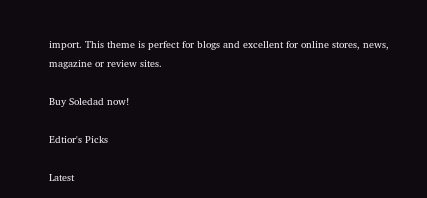import. This theme is perfect for blogs and excellent for online stores, news, magazine or review sites.

Buy Soledad now!

Edtior's Picks

Latest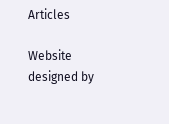Articles

Website designed by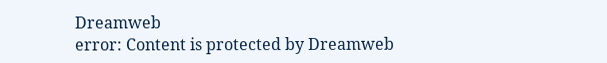Dreamweb
error: Content is protected by Dreamweb